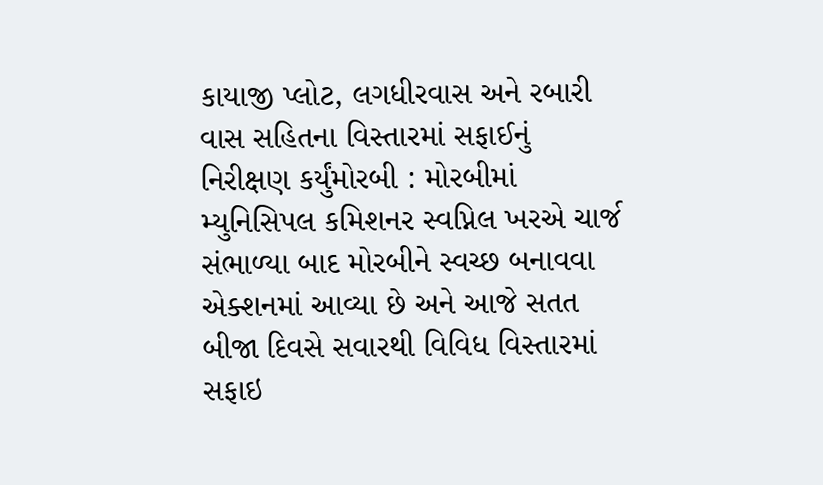કાયાજી પ્લોટ, લગધીરવાસ અને રબારી વાસ સહિતના વિસ્તારમાં સફાઈનું નિરીક્ષણ કર્યુંમોરબી : મોરબીમાં મ્યુનિસિપલ કમિશનર સ્વપ્નિલ ખરએ ચાર્જ સંભાળ્યા બાદ મોરબીને સ્વચ્છ બનાવવા એક્શનમાં આવ્યા છે અને આજે સતત બીજા દિવસે સવારથી વિવિધ વિસ્તારમાં સફાઇ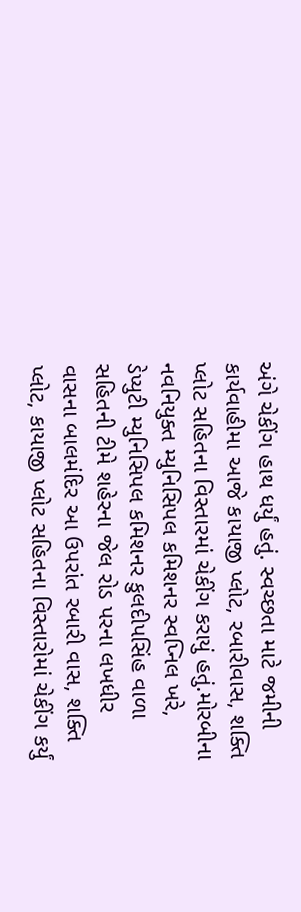અંગે ચેકીંગ હાથ ધર્યું હતું. સ્વચ્છતા માટે જમીની કાર્યવાહીમા આજે કાયાજી પ્લોટ, રબારીવાસ, શક્તિ પ્લોટ સહિતના વિસ્તારમાં ચેકીંગ કરાયું હતું.મોરબીના નવનિયુક્ત મ્યુનિસિપલ કમિશનર સ્વપ્નિલ ખરે, ડેપ્યુટી મ્યુનિસિપલ કમિશનર કુલદીપસિંહ વાળા સહિતની ટીમે શહેરના જેલ રોડ પરના લખધીર વાસના બાલમંદિર આ ઉપરાંત રબારી વાસ, શક્તિ પ્લોટ, કાયાજી પ્લોટ સહિતના વિસ્તારોમાં ચેકીંગ કર્યું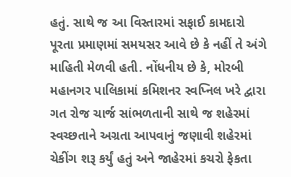હતું. સાથે જ આ વિસ્તારમાં સફાઈ કામદારો પૂરતા પ્રમાણમાં સમયસર આવે છે કે નહીં તે અંગે માહિતી મેળવી હતી. નોંધનીય છે કે, મોરબી મહાનગર પાલિકામાં કમિશનર સ્વપ્નિલ ખરે દ્વારા ગત રોજ ચાર્જ સાંભળતાની સાથે જ શહેરમાં સ્વચ્છતાને અગ્રતા આપવાનું જણાવી શહેરમાં ચેકીંગ શરૂ કર્યું હતું અને જાહેરમાં કચરો ફેકતા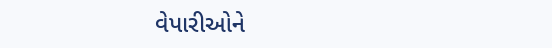વેપારીઓને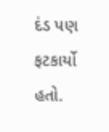દંડ પણ ફટકાર્યો હતો.